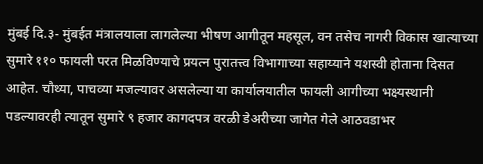मुंबई दि.३- मुंबईत मंत्रालयाला लागलेल्या भीषण आगीतून महसूल, वन तसेच नागरी विकास खात्याच्या सुमारे ११० फायली परत मिळविण्याचे प्रयत्न पुरातत्त्व विभागाच्या सहाय्याने यशस्वी होताना दिसत आहेत. चौथ्या, पाचव्या मजल्यावर असलेल्या या कार्यालयातील फायली आगीच्या भक्ष्यस्थानी पडल्यावरही त्यातून सुमारे ९ हजार कागदपत्र वरळी डेअरीच्या जागेत गेले आठवडाभर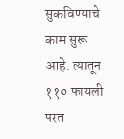सुकविण्याचे काम सुरू आहे. त्यातून ११० फायली परत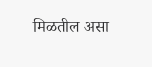मिळतील असा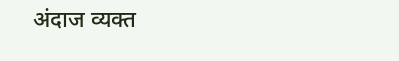अंदाज व्यक्त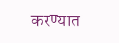करण्यात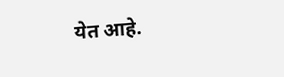येत आहे.